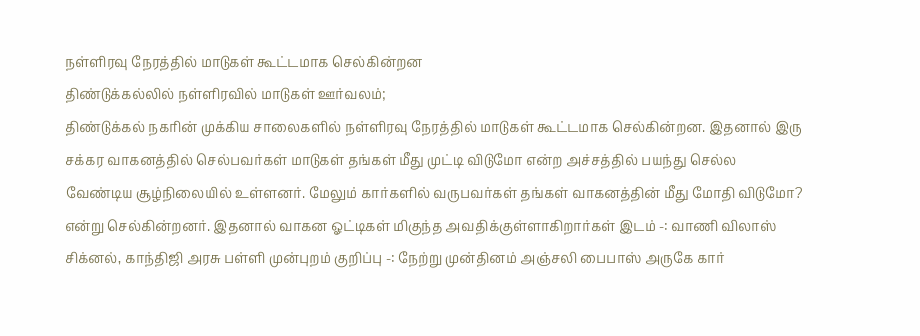நள்ளிரவு நேரத்தில் மாடுகள் கூட்டமாக செல்கின்றன
திண்டுக்கல்லில் நள்ளிரவில் மாடுகள் ஊர்வலம்;
திண்டுக்கல் நகரின் முக்கிய சாலைகளில் நள்ளிரவு நேரத்தில் மாடுகள் கூட்டமாக செல்கின்றன. இதனால் இரு சக்கர வாகனத்தில் செல்பவர்கள் மாடுகள் தங்கள் மீது முட்டி விடுமோ என்ற அச்சத்தில் பயந்து செல்ல வேண்டிய சூழ்நிலையில் உள்ளனர். மேலும் கார்களில் வருபவர்கள் தங்கள் வாகனத்தின் மீது மோதி விடுமோ? என்று செல்கின்றனர். இதனால் வாகன ஓட்டிகள் மிகுந்த அவதிக்குள்ளாகிறார்கள் இடம் -: வாணி விலாஸ் சிக்னல், காந்திஜி அரசு பள்ளி முன்புறம் குறிப்பு -: நேற்று முன்தினம் அஞ்சலி பைபாஸ் அருகே கார்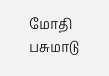மோதி பசுமாடு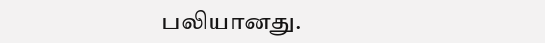பலியானது.